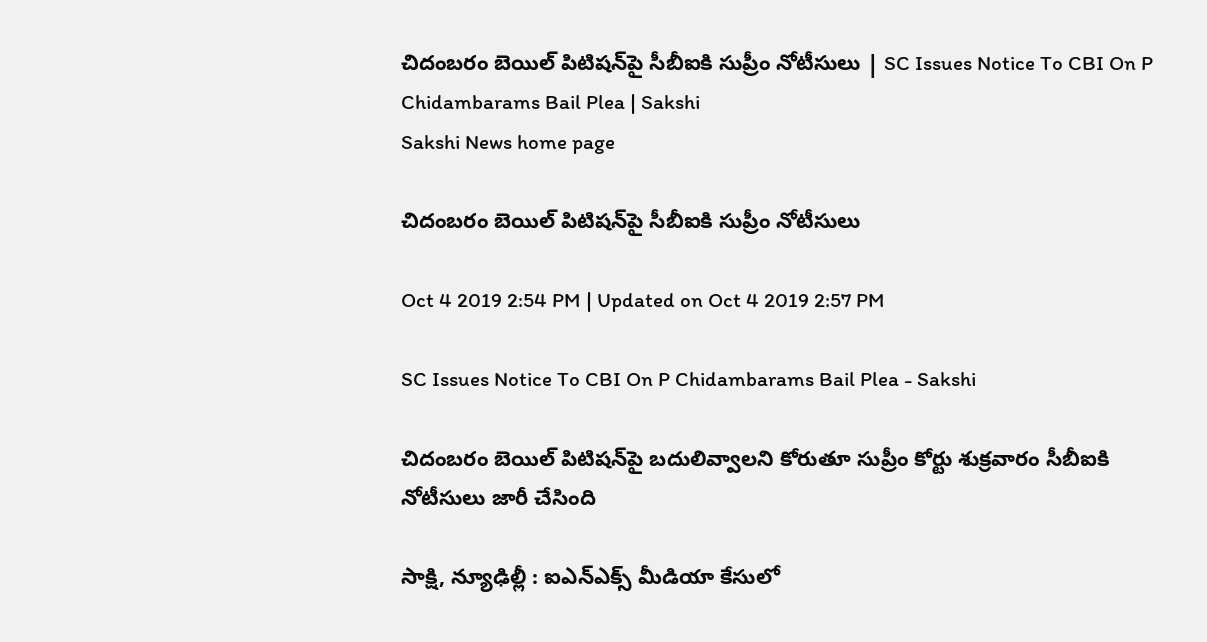చిదంబరం బెయిల్‌ పిటిషన్‌పై సీబీఐకి సుప్రీం నోటీసులు | SC Issues Notice To CBI On P Chidambarams Bail Plea | Sakshi
Sakshi News home page

చిదంబరం బెయిల్‌ పిటిషన్‌పై సీబీఐకి సుప్రీం నోటీసులు

Oct 4 2019 2:54 PM | Updated on Oct 4 2019 2:57 PM

SC Issues Notice To CBI On P Chidambarams Bail Plea - Sakshi

చిదంబరం బెయిల్‌ పిటిషన్‌పై బదులివ్వాలని కోరుతూ సుప్రీం కోర్టు శుక్రవారం సీబీఐకి నోటీసులు జారీ చేసింది

సాక్షి, న్యూఢిల్లీ : ఐఎన్‌ఎక్స్‌ మీడియా కేసులో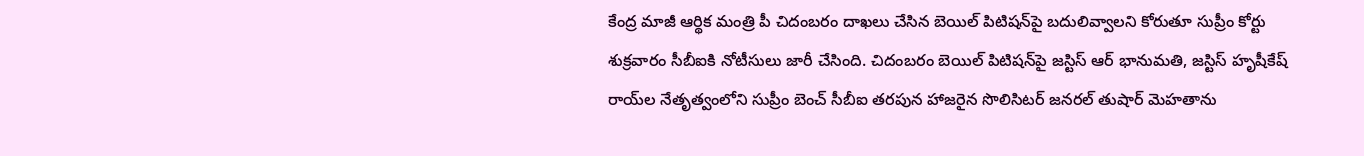కేంద్ర మాజీ ఆర్థిక మంత్రి పీ చిదంబరం దాఖలు చేసిన బెయిల్‌ పిటిషన్‌పై బదులివ్వాలని కోరుతూ సుప్రీం కోర్టు శుక్రవారం సీబీఐకి నోటీసులు జారీ చేసింది. చిదంబరం బెయిల్‌ పిటిషన్‌పై జస్టిస్‌ ఆర్‌ భానుమతి, జస్టిస్‌ హృషీకేష్‌ రాయ్‌ల నేతృత్వంలోని సుప్రీం బెంచ్‌ సీబీఐ తరపున హాజరైన సొలిసిటర్‌ జనరల్‌ తుషార్‌ మెహతాను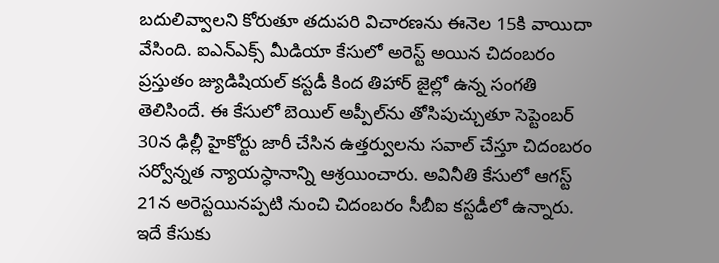బదులివ్వాలని కోరుతూ తదుపరి విచారణను ఈనెల 15కి వాయిదా వేసింది. ఐఎన్‌ఎక్స్‌ మీడియా కేసులో అరెస్ట్‌ అయిన చిదంబరం ప్రస్తుతం జ్యుడిషియల్‌ కస్టడీ కింద తిహార్‌ జైల్లో ఉన్న సంగతి తెలిసిందే. ఈ కేసులో బెయిల్‌ అప్పీల్‌ను తోసిపుచ్చుతూ సెప్టెంబర్‌ 30న ఢిల్లీ హైకోర్టు జారీ చేసిన ఉత్తర్వులను సవాల్‌ చేస్తూ చిదంబరం సర్వోన్నత న్యాయస్ధానాన్ని ఆశ్రయించారు. అవినీతి కేసులో ఆగస్ట్‌ 21న అరెస్టయినప్పటి నుంచి చిదంబరం సీబీఐ కస్టడీలో ఉన్నారు. ఇదే కేసుకు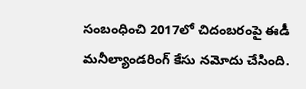సంబంధించి 2017లో చిదంబరంపై ఈడీ మనీల్యాండరింగ్‌ కేసు నమోదు చేసింది.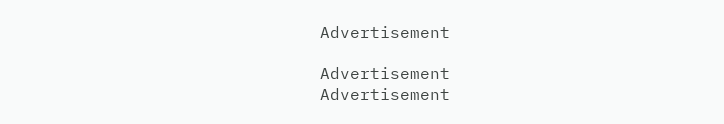Advertisement

Advertisement
Advertisement